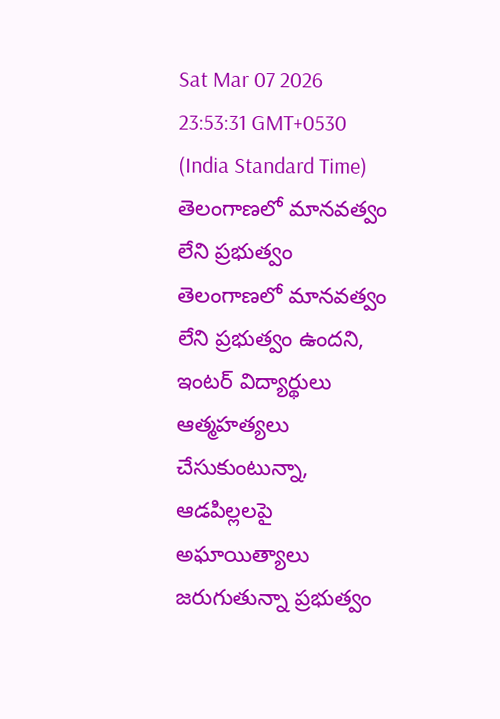Sat Mar 07 2026 23:53:31 GMT+0530 (India Standard Time)
తెలంగాణలో మానవత్వం లేని ప్రభుత్వం
తెలంగాణలో మానవత్వం లేని ప్రభుత్వం ఉందని, ఇంటర్ విద్యార్థులు ఆత్మహత్యలు చేసుకుంటున్నా, ఆడపిల్లలపై అఘాయిత్యాలు జరుగుతున్నా ప్రభుత్వం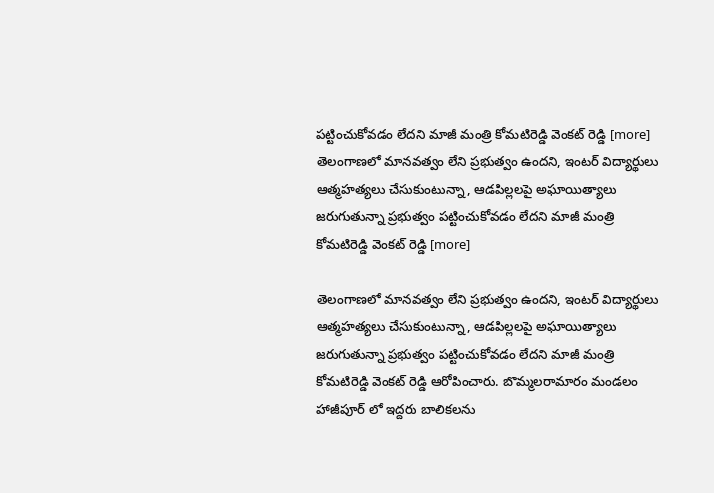పట్టించుకోవడం లేదని మాజీ మంత్రి కోమటిరెడ్డి వెంకట్ రెడ్డి [more]
తెలంగాణలో మానవత్వం లేని ప్రభుత్వం ఉందని, ఇంటర్ విద్యార్థులు ఆత్మహత్యలు చేసుకుంటున్నా, ఆడపిల్లలపై అఘాయిత్యాలు జరుగుతున్నా ప్రభుత్వం పట్టించుకోవడం లేదని మాజీ మంత్రి కోమటిరెడ్డి వెంకట్ రెడ్డి [more]

తెలంగాణలో మానవత్వం లేని ప్రభుత్వం ఉందని, ఇంటర్ విద్యార్థులు ఆత్మహత్యలు చేసుకుంటున్నా, ఆడపిల్లలపై అఘాయిత్యాలు జరుగుతున్నా ప్రభుత్వం పట్టించుకోవడం లేదని మాజీ మంత్రి కోమటిరెడ్డి వెంకట్ రెడ్డి ఆరోపించారు. బొమ్మలరామారం మండలం హాజీపూర్ లో ఇద్దరు బాలికలను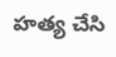హత్య చేసి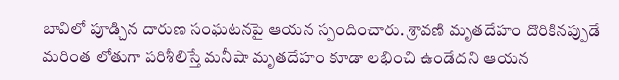బావిలో పూడ్చిన దారుణ సంఘటనపై ఆయన స్పందించారు. శ్రావణి మృతదేహం దొరికినప్పుడే మరింత లోతుగా పరిశీలిస్తే మనీషా మృతదేహం కూడా లభించి ఉండేదని ఆయన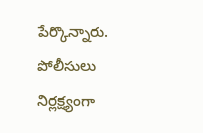పేర్కొన్నారు. పోలీసులు నిర్లక్ష్యంగా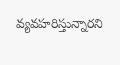వ్యవహరిస్తున్నారని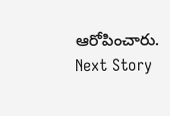ఆరోపించారు.
Next Story